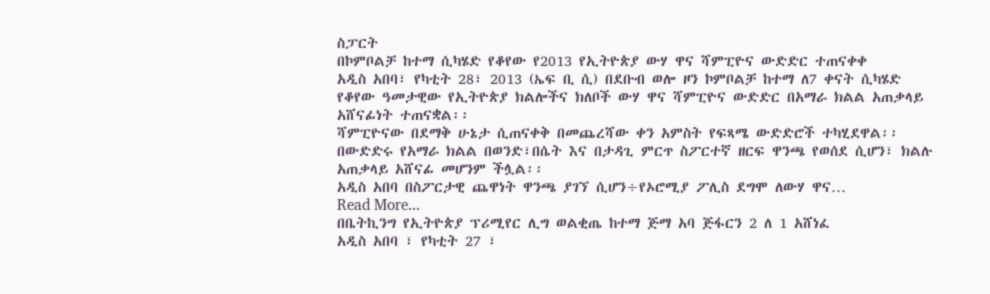ስፓርት
በኮምቦልቻ ከተማ ሲካሄድ የቆየው የ2013 የኢትዮጵያ ውሃ ዋና ሻምፒዮና ውድድር ተጠናቀቀ
አዲስ አበባ፣ የካቲት 28፣ 2013 (ኤፍ ቢ ሲ) በደቡብ ወሎ ዞን ኮምቦልቻ ከተማ ለ7 ቀናት ሲካሄድ የቆየው ዓመታዊው የኢትዮጵያ ክልሎችና ክለቦች ውሃ ዋና ሻምፒዮና ውድድር በአማራ ክልል አጠቃላይ አሸናፊነት ተጠናቋል፡፡
ሻምፒዮናው በደማቅ ሁኔታ ሲጠናቀቅ በመጨረሻው ቀን አምስት የፍጻሜ ውድድሮች ተካሂደዋል፡፡
በውድድሩ የአማራ ክልል በወንድ፣በሴት እና በታዳጊ ምርጥ ስፖርተኛ ዘርፍ ዋንጫ የወሰደ ሲሆን፣ ክልሉ አጠቃላይ አሸናፊ መሆንም ችሏል፡፡
አዲስ አበባ በስፖርታዊ ጨዋነት ዋንጫ ያገኘ ሲሆን÷የኦሮሚያ ፖሊስ ደግሞ ለውሃ ዋና…
Read More...
በቤትኪንግ የኢትዮጵያ ፕሪሚየር ሊግ ወልቂጤ ከተማ ጅማ አባ ጅፋርን 2 ለ 1 አሸነፈ
አዲስ አበባ ፣ የካቲት 27 ፣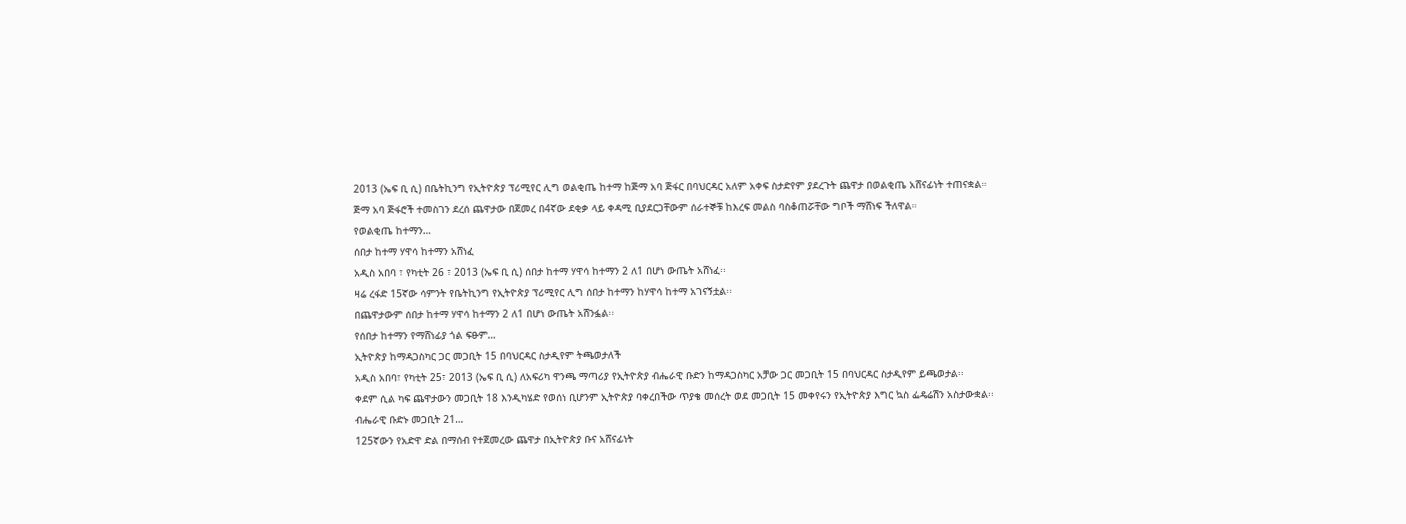2013 (ኤፍ ቢ ሲ) በቤትኪንግ የኢትዮጵያ ፕሪሚየር ሊግ ወልቂጤ ከተማ ከጅማ አባ ጅፋር በባህርዳር አለም አቀፍ ስታድየም ያደረጉት ጨዋታ በወልቂጤ አሸናፊነት ተጠናቋል።
ጅማ አባ ጅፋሮች ተመስገን ደረሰ ጨዋታው በጀመረ በ4ኛው ደቂቃ ላይ ቀዳሚ ቢያደርጋቸውም ሰራተኞቹ ከእረፍ መልስ ባስቆጠሯቸው ግቦች ማሸነፍ ችለዋል።
የወልቂጤ ከተማን…
ሰበታ ከተማ ሃዋሳ ከተማን አሸነፈ
አዲስ አበባ ፣ የካቲት 26 ፣ 2013 (ኤፍ ቢ ሲ) ሰበታ ከተማ ሃዋሳ ከተማን 2 ለ1 በሆነ ውጤት አሸነፈ፡፡
ዛሬ ረፋድ 15ኛው ሳምንት የቤትኪንግ የኢትዮጵያ ፕሪሚየር ሊግ ሰበታ ከተማን ከሃዋሳ ከተማ አገናኝቷል፡፡
በጨዋታውም ሰበታ ከተማ ሃዋሳ ከተማን 2 ለ1 በሆነ ውጤት አሸንፏል፡፡
የሰበታ ከተማን የማሸነፊያ ጎል ፍፁም…
ኢትዮጵያ ከማዳጋስካር ጋር መጋቢት 15 በባህርዳር ስታዲየም ትጫወታለች
አዲስ አበባ፣ የካቲት 25፣ 2013 (ኤፍ ቢ ሲ) ለአፍሪካ ዋንጫ ማጣሪያ የኢትዮጵያ ብሔራዊ ቡድን ከማዳጋስካር አቻው ጋር መጋቢት 15 በባህርዳር ስታዲየም ይጫወታል፡፡
ቀደም ሲል ካፍ ጨዋታውን መጋቢት 18 እንዲካሄድ የወሰነ ቢሆንም ኢትዮጵያ ባቀረበችው ጥያቄ መሰረት ወደ መጋቢት 15 መቀየሩን የኢትዮጵያ እግር ኳስ ፌዴሬሽን አስታውቋል፡፡
ብሔራዊ ቡድኑ መጋቢት 21…
125ኛውን የአድዋ ድል በማሰብ የተጀመረው ጨዋታ በኢትዮጵያ ቡና አሸናፊነት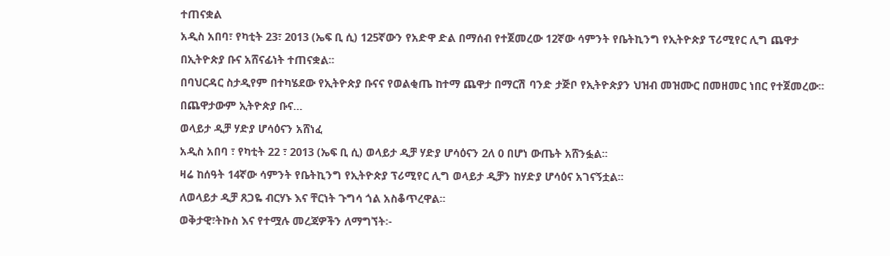ተጠናቋል
አዲስ አበባ፣ የካቲት 23፣ 2013 (ኤፍ ቢ ሲ) 125ኛውን የአድዋ ድል በማሰብ የተጀመረው 12ኛው ሳምንት የቤትኪንግ የኢትዮጵያ ፕሪሚየር ሊግ ጨዋታ በኢትዮጵያ ቡና አሸናፊነት ተጠናቋል፡፡
በባህርዳር ስታዲየም በተካሄደው የኢትዮጵያ ቡናና የወልቂጤ ከተማ ጨዋታ በማርሽ ባንድ ታጅቦ የኢትዮጵያን ህዝብ መዝሙር በመዘመር ነበር የተጀመረው፡፡
በጨዋታውም ኢትዮጵያ ቡና…
ወላይታ ዲቻ ሃድያ ሆሳዕናን አሸነፈ
አዲስ አበባ ፣ የካቲት 22 ፣ 2013 (ኤፍ ቢ ሲ) ወላይታ ዲቻ ሃድያ ሆሳዕናን 2ለ 0 በሆነ ውጤት አሸንፏል፡፡
ዛሬ ከሰዓት 14ኛው ሳምንት የቤትኪንግ የኢትዮጵያ ፕሪሚየር ሊግ ወላይታ ዲቻን ከሃድያ ሆሳዕና አገናኝቷል፡፡
ለወላይታ ዲቻ ጸጋዬ ብርሃኑ እና ቸርነት ጉግሳ ጎል አስቆጥረዋል፡፡
ወቅታዊ፣ትኩስ እና የተሟሉ መረጃዎችን ለማግኘት፡-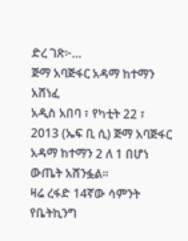ድረ ገጽ፦…
ጅማ አባጅፋር አዳማ ከተማን አሸነፈ
አዲስ አበባ ፣ የካቲት 22 ፣ 2013 (ኤፍ ቢ ሲ) ጅማ አባጅፋር አዳማ ከተማን 2 ለ 1 በሆነ ውጤት አሸንፏል፡፡
ዛሬ ረፋድ 14ኛው ሳምንት የቤትኪንግ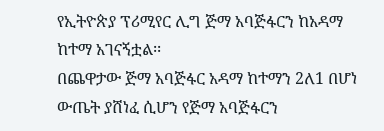የኢትዮጵያ ፕሪሚየር ሊግ ጅማ አባጅፋርን ከአዳማ ከተማ አገናኝቷል፡፡
በጨዋታው ጅማ አባጅፋር አዳማ ከተማን 2ለ1 በሆነ ውጤት ያሸነፈ ሲሆን የጅማ አባጅፋርን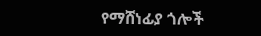የማሸነፊያ ጎሎች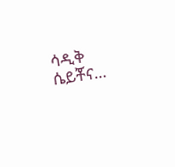ሳዲቅ ሴይቾና…